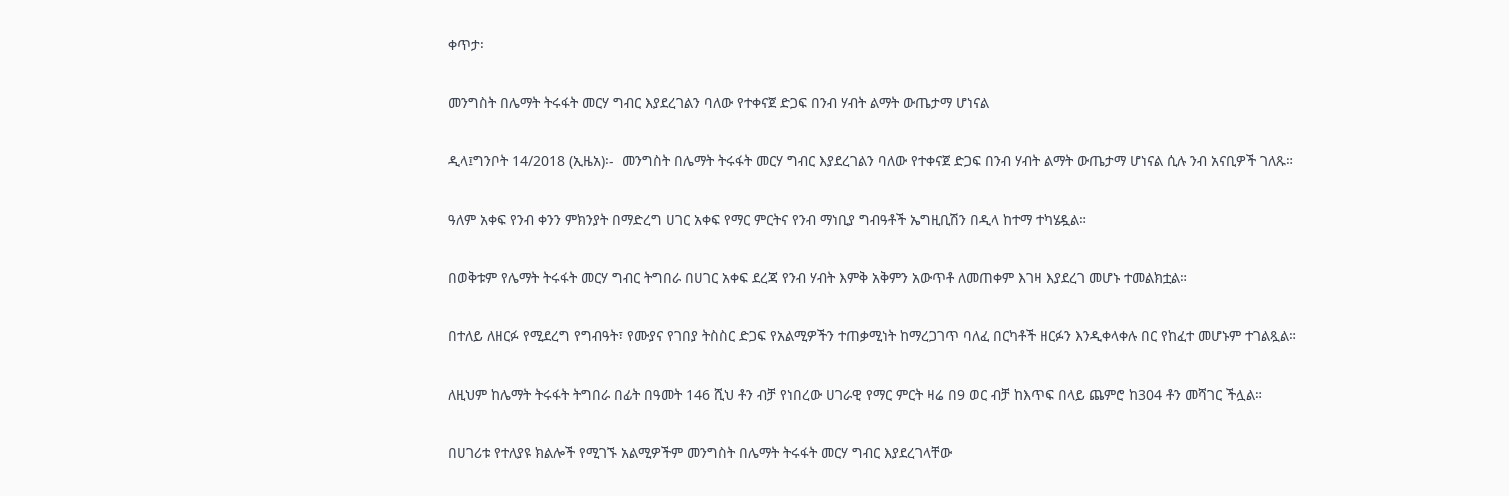ቀጥታ፡

መንግስት በሌማት ትሩፋት መርሃ ግብር እያደረገልን ባለው የተቀናጀ ድጋፍ በንብ ሃብት ልማት ውጤታማ ሆነናል

ዲላ፤ግንቦት 14/2018 (ኢዜአ)፡-  መንግስት በሌማት ትሩፋት መርሃ ግብር እያደረገልን ባለው የተቀናጀ ድጋፍ በንብ ሃብት ልማት ውጤታማ ሆነናል ሲሉ ንብ አናቢዎች ገለጹ።

ዓለም አቀፍ የንብ ቀንን ምክንያት በማድረግ ሀገር አቀፍ የማር ምርትና የንብ ማነቢያ ግብዓቶች ኤግዚቢሽን በዲላ ከተማ ተካሄዷል።

በወቅቱም የሌማት ትሩፋት መርሃ ግብር ትግበራ በሀገር አቀፍ ደረጃ የንብ ሃብት እምቅ አቅምን አውጥቶ ለመጠቀም እገዛ እያደረገ መሆኑ ተመልክቷል።

በተለይ ለዘርፉ የሚደረግ የግብዓት፣ የሙያና የገበያ ትስስር ድጋፍ የአልሚዎችን ተጠቃሚነት ከማረጋገጥ ባለፈ በርካቶች ዘርፉን እንዲቀላቀሉ በር የከፈተ መሆኑም ተገልጿል።

ለዚህም ከሌማት ትሩፋት ትግበራ በፊት በዓመት 146 ሺህ ቶን ብቻ የነበረው ሀገራዊ የማር ምርት ዛሬ በ9 ወር ብቻ ከእጥፍ በላይ ጨምሮ ከ304 ቶን መሻገር ችሏል።

በሀገሪቱ የተለያዩ ክልሎች የሚገኙ አልሚዎችም መንግስት በሌማት ትሩፋት መርሃ ግብር እያደረገላቸው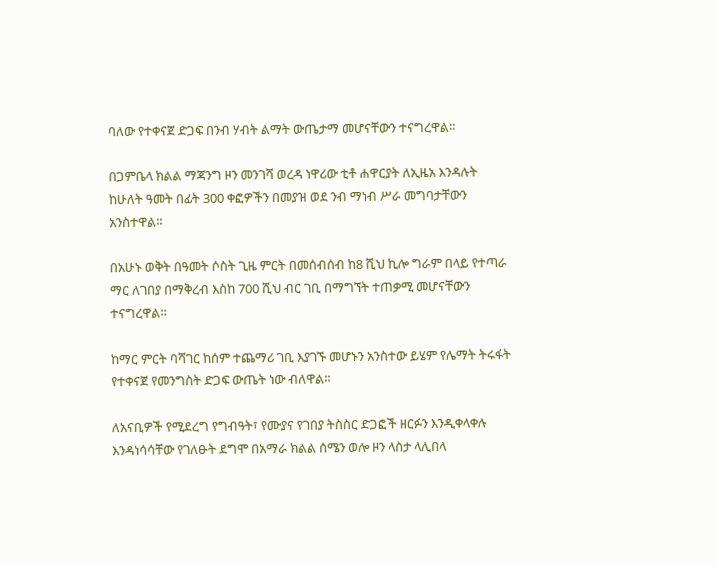ባለው የተቀናጀ ድጋፍ በንብ ሃብት ልማት ውጤታማ መሆናቸውን ተናግረዋል።

በጋምቤላ ክልል ማጃንግ ዞን መንገሻ ወረዳ ነዋሪው ቲቶ ሐዋርያት ለኢዜአ እንዳሉት ከሁለት ዓመት በፊት 300 ቀፎዎችን በመያዝ ወደ ንብ ማነብ ሥራ መግባታቸውን አንስተዋል።

በአሁኑ ወቅት በዓመት ሶስት ጊዜ ምርት በመሰብሰብ ከ8 ሺህ ኪሎ ግራም በላይ የተጣራ ማር ለገበያ በማቅረብ እስከ 700 ሺህ ብር ገቢ በማግኘት ተጠቃሚ መሆናቸውን ተናግረዋል።

ከማር ምርት ባሻገር ከሰም ተጨማሪ ገቢ እያገኙ መሆኑን አንስተው ይሄም የሌማት ትሩፋት የተቀናጀ የመንግስት ድጋፍ ውጤት ነው ብለዋል።

ለአናቢዎች የሚደረግ የግብዓት፣ የሙያና የገበያ ትስስር ድጋፎች ዘርፉን እንዲቀላቀሉ እንዳነሳሳቸው የገለፁት ደግሞ በአማራ ክልል ሰሜን ወሎ ዞን ላስታ ላሊበላ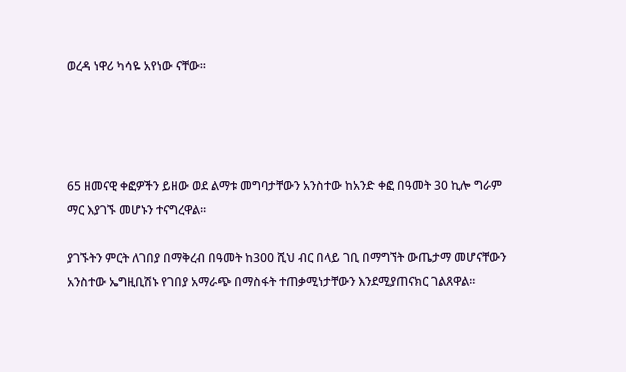ወረዳ ነዋሪ ካሳዬ አየነው ናቸው።




65 ዘመናዊ ቀፎዎችን ይዘው ወደ ልማቱ መግባታቸውን አንስተው ከአንድ ቀፎ በዓመት 30 ኪሎ ግራም ማር እያገኙ መሆኑን ተናግረዋል።

ያገኙትን ምርት ለገበያ በማቅረብ በዓመት ከ300 ሺህ ብር በላይ ገቢ በማግኘት ውጤታማ መሆናቸውን አንስተው ኤግዚቢሽኑ የገበያ አማራጭ በማስፋት ተጠቃሚነታቸውን እንደሚያጠናክር ገልጸዋል።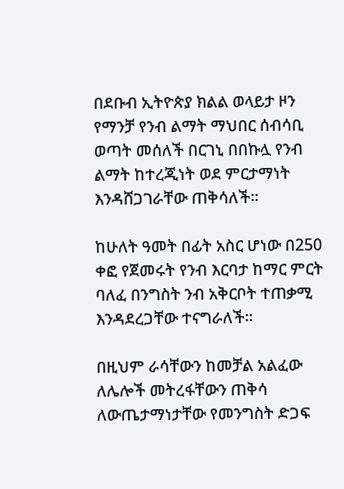በደቡብ ኢትዮጵያ ክልል ወላይታ ዞን የማንቻ የንብ ልማት ማህበር ሰብሳቢ ወጣት መሰለች በርገኒ በበኩሏ የንብ ልማት ከተረጂነት ወደ ምርታማነት እንዳሸጋገራቸው ጠቅሳለች።

ከሁለት ዓመት በፊት አስር ሆነው በ250 ቀፎ የጀመሩት የንብ እርባታ ከማር ምርት ባለፈ በንግስት ንብ አቅርቦት ተጠቃሚ እንዳደረጋቸው ተናግራለች።

በዚህም ራሳቸውን ከመቻል አልፈው ለሌሎች መትረፋቸውን ጠቅሳ ለውጤታማነታቸው የመንግስት ድጋፍ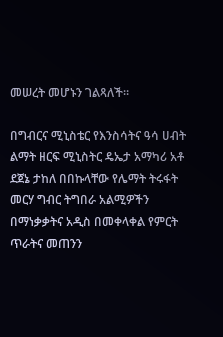መሠረት መሆኑን ገልጻለች።

በግብርና ሚኒስቴር የእንስሳትና ዓሳ ሀብት ልማት ዘርፍ ሚኒስትር ዴኤታ አማካሪ አቶ ደጀኔ ታከለ በበኩላቸው የሌማት ትሩፋት መርሃ ግብር ትግበራ አልሚዎችን በማነቃቃትና አዲስ በመቀላቀል የምርት ጥራትና መጠንን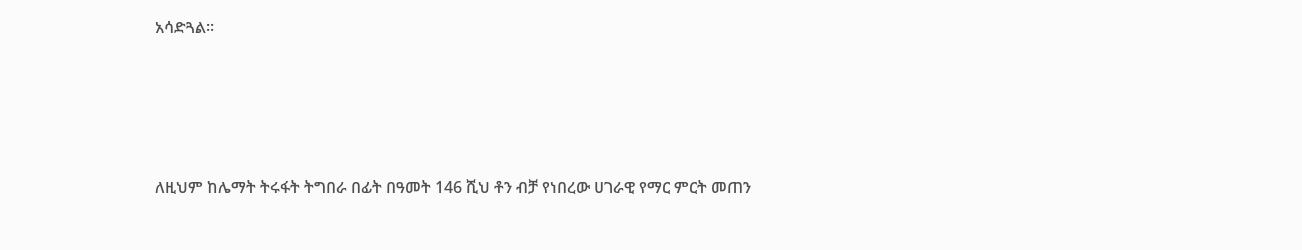አሳድጓል።




ለዚህም ከሌማት ትሩፋት ትግበራ በፊት በዓመት 146 ሺህ ቶን ብቻ የነበረው ሀገራዊ የማር ምርት መጠን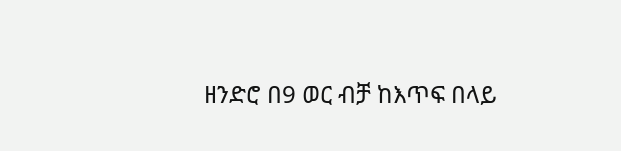ዘንድሮ በ9 ወር ብቻ ከእጥፍ በላይ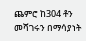ጨምሮ ከ304 ቶን መሻገሩን በማሳያነት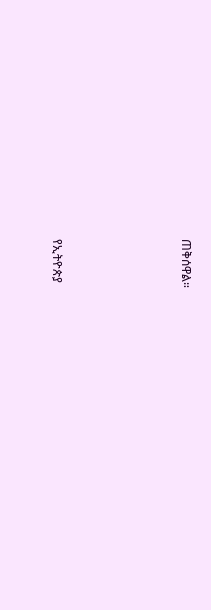ጠቅሰዋል።





የኢትዮጵያ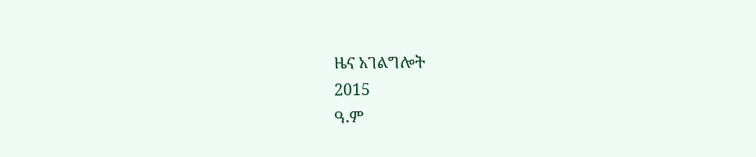ዜና አገልግሎት
2015
ዓ.ም